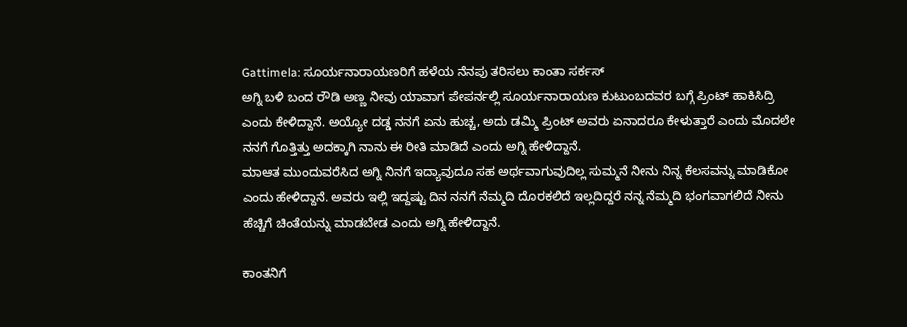Gattimela: ಸೂರ್ಯನಾರಾಯಣರಿಗೆ ಹಳೆಯ ನೆನಪು ತರಿಸಲು ಕಾಂತಾ ಸರ್ಕಸ್
ಅಗ್ನಿ ಬಳಿ ಬಂದ ರೌಡಿ ಅಣ್ಣ ನೀವು ಯಾವಾಗ ಪೇಪರ್ನಲ್ಲಿ ಸೂರ್ಯನಾರಾಯಣ ಕುಟುಂಬದವರ ಬಗ್ಗೆ ಪ್ರಿಂಟ್ ಹಾಕಿಸಿದ್ರಿ ಎಂದು ಕೇಳಿದ್ದಾನೆ. ಅಯ್ಯೋ ದಡ್ಡ ನನಗೆ ಏನು ಹುಚ್ಚ, ಅದು ಡಮ್ಮಿ ಪ್ರಿಂಟ್ ಅವರು ಏನಾದರೂ ಕೇಳುತ್ತಾರೆ ಎಂದು ಮೊದಲೇ ನನಗೆ ಗೊತ್ತಿತ್ತು ಅದಕ್ಕಾಗಿ ನಾನು ಈ ರೀತಿ ಮಾಡಿದೆ ಎಂದು ಅಗ್ನಿ ಹೇಳಿದ್ದಾನೆ.
ಮಾಆತ ಮುಂದುವರೆಸಿದ ಅಗ್ನಿ ನಿನಗೆ ಇದ್ಯಾವುದೂ ಸಹ ಅರ್ಥವಾಗುವುದಿಲ್ಲ ಸುಮ್ಮನೆ ನೀನು ನಿನ್ನ ಕೆಲಸವನ್ನು ಮಾಡಿಕೋ ಎಂದು ಹೇಳಿದ್ದಾನೆ. ಅವರು ಇಲ್ಲಿ ಇದ್ದಷ್ಟು ದಿನ ನನಗೆ ನೆಮ್ಮದಿ ದೊರಕಲಿದೆ ಇಲ್ಲದಿದ್ದರೆ ನನ್ನ ನೆಮ್ಮದಿ ಭಂಗವಾಗಲಿದೆ ನೀನು ಹೆಚ್ಚಿಗೆ ಚಿಂತೆಯನ್ನು ಮಾಡಬೇಡ ಎಂದು ಅಗ್ನಿ ಹೇಳಿದ್ದಾನೆ.

ಕಾಂತನಿಗೆ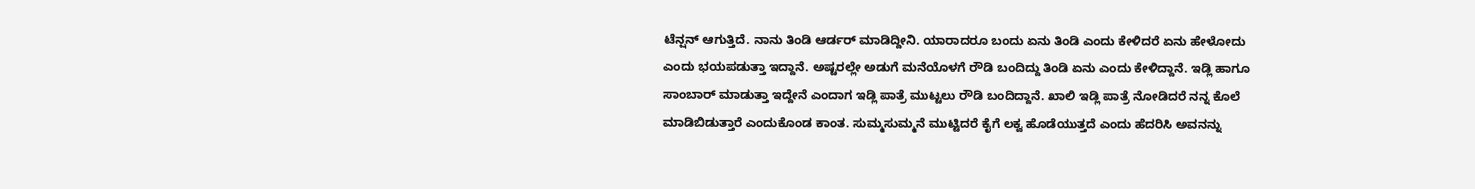ಟೆನ್ಷನ್ ಆಗುತ್ತಿದೆ. ನಾನು ತಿಂಡಿ ಆರ್ಡರ್ ಮಾಡಿದ್ದೀನಿ. ಯಾರಾದರೂ ಬಂದು ಏನು ತಿಂಡಿ ಎಂದು ಕೇಳಿದರೆ ಏನು ಹೇಳೋದು ಎಂದು ಭಯಪಡುತ್ತಾ ಇದ್ದಾನೆ. ಅಷ್ಟರಲ್ಲೇ ಅಡುಗೆ ಮನೆಯೊಳಗೆ ರೌಡಿ ಬಂದಿದ್ದು ತಿಂಡಿ ಏನು ಎಂದು ಕೇಳಿದ್ದಾನೆ. ಇಡ್ಲಿ ಹಾಗೂ ಸಾಂಬಾರ್ ಮಾಡುತ್ತಾ ಇದ್ದೇನೆ ಎಂದಾಗ ಇಡ್ಲಿ ಪಾತ್ರೆ ಮುಟ್ಟಲು ರೌಡಿ ಬಂದಿದ್ದಾನೆ. ಖಾಲಿ ಇಡ್ಲಿ ಪಾತ್ರೆ ನೋಡಿದರೆ ನನ್ನ ಕೊಲೆ ಮಾಡಿಬಿಡುತ್ತಾರೆ ಎಂದುಕೊಂಡ ಕಾಂತ. ಸುಮ್ಮಸುಮ್ಮನೆ ಮುಟ್ಟಿದರೆ ಕೈಗೆ ಲಕ್ವ ಹೊಡೆಯುತ್ತದೆ ಎಂದು ಹೆದರಿಸಿ ಅವನನ್ನು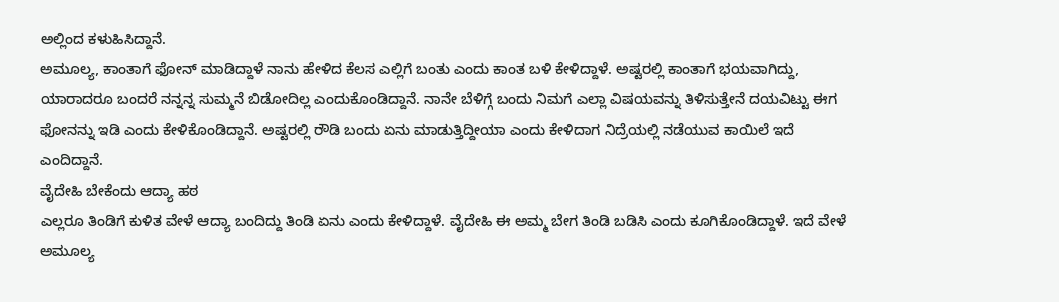ಅಲ್ಲಿಂದ ಕಳುಹಿಸಿದ್ದಾನೆ.
ಅಮೂಲ್ಯ, ಕಾಂತಾಗೆ ಫೋನ್ ಮಾಡಿದ್ದಾಳೆ ನಾನು ಹೇಳಿದ ಕೆಲಸ ಎಲ್ಲಿಗೆ ಬಂತು ಎಂದು ಕಾಂತ ಬಳಿ ಕೇಳಿದ್ದಾಳೆ. ಅಷ್ಟರಲ್ಲಿ ಕಾಂತಾಗೆ ಭಯವಾಗಿದ್ದು, ಯಾರಾದರೂ ಬಂದರೆ ನನ್ನನ್ನ ಸುಮ್ಮನೆ ಬಿಡೋದಿಲ್ಲ ಎಂದುಕೊಂಡಿದ್ದಾನೆ. ನಾನೇ ಬೆಳಿಗ್ಗೆ ಬಂದು ನಿಮಗೆ ಎಲ್ಲಾ ವಿಷಯವನ್ನು ತಿಳಿಸುತ್ತೇನೆ ದಯವಿಟ್ಟು ಈಗ ಫೋನನ್ನು ಇಡಿ ಎಂದು ಕೇಳಿಕೊಂಡಿದ್ದಾನೆ. ಅಷ್ಟರಲ್ಲಿ ರೌಡಿ ಬಂದು ಏನು ಮಾಡುತ್ತಿದ್ದೀಯಾ ಎಂದು ಕೇಳಿದಾಗ ನಿದ್ರೆಯಲ್ಲಿ ನಡೆಯುವ ಕಾಯಿಲೆ ಇದೆ ಎಂದಿದ್ದಾನೆ.
ವೈದೇಹಿ ಬೇಕೆಂದು ಆದ್ಯಾ ಹಠ
ಎಲ್ಲರೂ ತಿಂಡಿಗೆ ಕುಳಿತ ವೇಳೆ ಆದ್ಯಾ ಬಂದಿದ್ದು ತಿಂಡಿ ಏನು ಎಂದು ಕೇಳಿದ್ದಾಳೆ. ವೈದೇಹಿ ಈ ಅಮ್ಮ ಬೇಗ ತಿಂಡಿ ಬಡಿಸಿ ಎಂದು ಕೂಗಿಕೊಂಡಿದ್ದಾಳೆ. ಇದೆ ವೇಳೆ ಅಮೂಲ್ಯ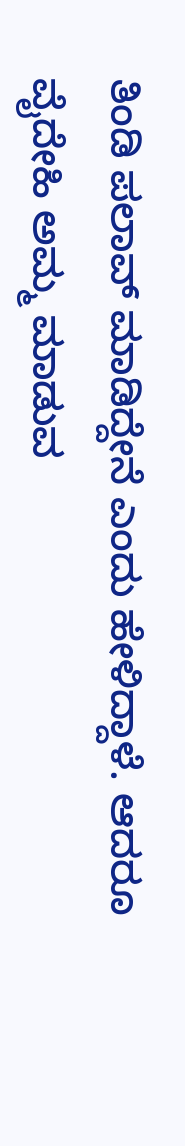ತಿಂಡಿ ಪಲಾವ್ ಮಾಡಿದ್ದೇನೆ ಎಂದು ಹೇಳಿದ್ದಾಳೆ. ಆದರೂ ವೈದೇಹಿ ಅಮ್ಮ ಮಾಡುವ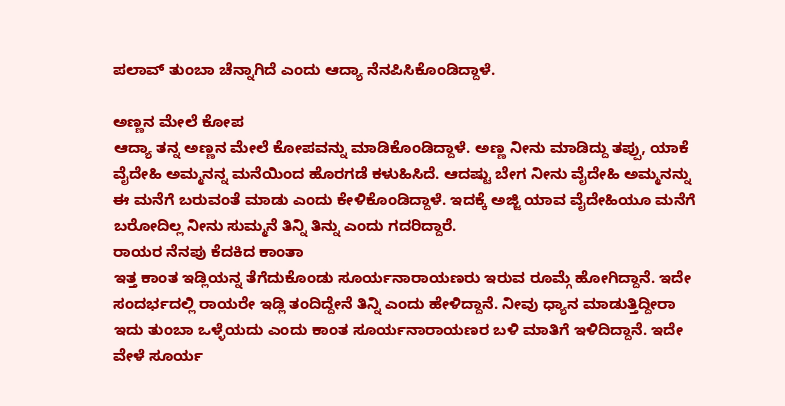ಪಲಾವ್ ತುಂಬಾ ಚೆನ್ನಾಗಿದೆ ಎಂದು ಆದ್ಯಾ ನೆನಪಿಸಿಕೊಂಡಿದ್ದಾಳೆ.

ಅಣ್ಣನ ಮೇಲೆ ಕೋಪ
ಆದ್ಯಾ ತನ್ನ ಅಣ್ಣನ ಮೇಲೆ ಕೋಪವನ್ನು ಮಾಡಿಕೊಂಡಿದ್ದಾಳೆ. ಅಣ್ಣ ನೀನು ಮಾಡಿದ್ದು ತಪ್ಪು, ಯಾಕೆ ವೈದೇಹಿ ಅಮ್ಮನನ್ನ ಮನೆಯಿಂದ ಹೊರಗಡೆ ಕಳುಹಿಸಿದೆ. ಆದಷ್ಟು ಬೇಗ ನೀನು ವೈದೇಹಿ ಅಮ್ಮನನ್ನು ಈ ಮನೆಗೆ ಬರುವಂತೆ ಮಾಡು ಎಂದು ಕೇಳಿಕೊಂಡಿದ್ದಾಳೆ. ಇದಕ್ಕೆ ಅಜ್ಜಿ ಯಾವ ವೈದೇಹಿಯೂ ಮನೆಗೆ ಬರೋದಿಲ್ಲ ನೀನು ಸುಮ್ಮನೆ ತಿನ್ನಿ ತಿನ್ನು ಎಂದು ಗದರಿದ್ದಾರೆ.
ರಾಯರ ನೆನಪು ಕೆದಕಿದ ಕಾಂತಾ
ಇತ್ತ ಕಾಂತ ಇಡ್ಲಿಯನ್ನ ತೆಗೆದುಕೊಂಡು ಸೂರ್ಯನಾರಾಯಣರು ಇರುವ ರೂಮ್ಗೆ ಹೋಗಿದ್ದಾನೆ. ಇದೇ ಸಂದರ್ಭದಲ್ಲಿ ರಾಯರೇ ಇಡ್ಲಿ ತಂದಿದ್ದೇನೆ ತಿನ್ನಿ ಎಂದು ಹೇಳಿದ್ದಾನೆ. ನೀವು ಧ್ಯಾನ ಮಾಡುತ್ತಿದ್ದೀರಾ ಇದು ತುಂಬಾ ಒಳ್ಳೆಯದು ಎಂದು ಕಾಂತ ಸೂರ್ಯನಾರಾಯಣರ ಬಳಿ ಮಾತಿಗೆ ಇಳಿದಿದ್ದಾನೆ. ಇದೇ ವೇಳೆ ಸೂರ್ಯ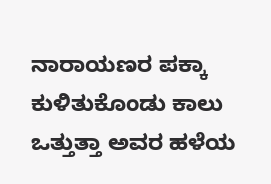ನಾರಾಯಣರ ಪಕ್ಕಾ ಕುಳಿತುಕೊಂಡು ಕಾಲು ಒತ್ತುತ್ತಾ ಅವರ ಹಳೆಯ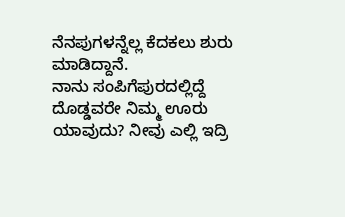ನೆನಪುಗಳನ್ನೆಲ್ಲ ಕೆದಕಲು ಶುರು ಮಾಡಿದ್ದಾನೆ.
ನಾನು ಸಂಪಿಗೆಪುರದಲ್ಲಿದ್ದೆ
ದೊಡ್ಡವರೇ ನಿಮ್ಮ ಊರು ಯಾವುದು? ನೀವು ಎಲ್ಲಿ ಇದ್ರಿ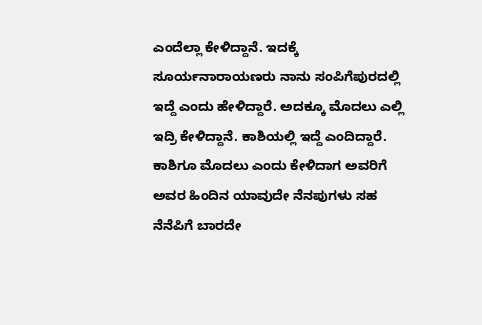ಎಂದೆಲ್ಲಾ ಕೇಳಿದ್ದಾನೆ. ಇದಕ್ಕೆ ಸೂರ್ಯನಾರಾಯಣರು ನಾನು ಸಂಪಿಗೆಪುರದಲ್ಲಿ ಇದ್ದೆ ಎಂದು ಹೇಳಿದ್ದಾರೆ. ಅದಕ್ಕೂ ಮೊದಲು ಎಲ್ಲಿ ಇದ್ರಿ ಕೇಳಿದ್ದಾನೆ. ಕಾಶಿಯಲ್ಲಿ ಇದ್ದೆ ಎಂದಿದ್ದಾರೆ. ಕಾಶಿಗೂ ಮೊದಲು ಎಂದು ಕೇಳಿದಾಗ ಅವರಿಗೆ ಅವರ ಹಿಂದಿನ ಯಾವುದೇ ನೆನಪುಗಳು ಸಹ ನೆನೆಪಿಗೆ ಬಾರದೇ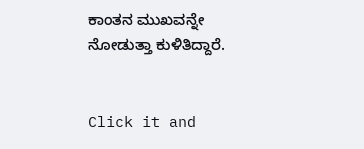ಕಾಂತನ ಮುಖವನ್ನೇ ನೋಡುತ್ತಾ ಕುಳಿತಿದ್ದಾರೆ.


Click it and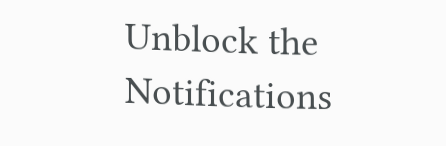Unblock the Notifications